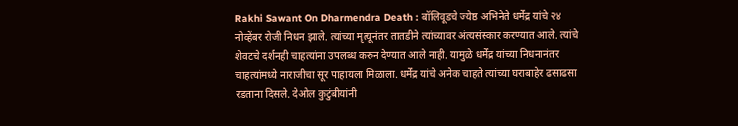Rakhi Sawant On Dharmendra Death : बॉलिवूडचे ज्येष्ठ अभिनेते धर्मेंद्र यांचे २४ नोव्हेंबर रोजी निधन झाले. त्यांच्या मृत्यूनंतर तातडीने त्यांच्यावर अंत्यसंस्कार करण्यात आले. त्यांचे शेवटचे दर्शनही चाहत्यांना उपलब्ध करुन देण्यात आले नाही. यामुळे धर्मेंद्र यांच्या निधनानंतर चाहत्यांमध्ये नाराजीचा सूर पाहायला मिळाला. धर्मेंद्र यांचे अनेक चाहते त्यांच्या घराबाहेर ढसाढसा रडताना दिसले. देओल कुटुंबीयांनी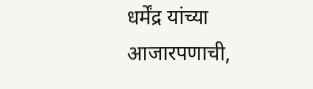धर्मेंद्र यांच्या आजारपणाची,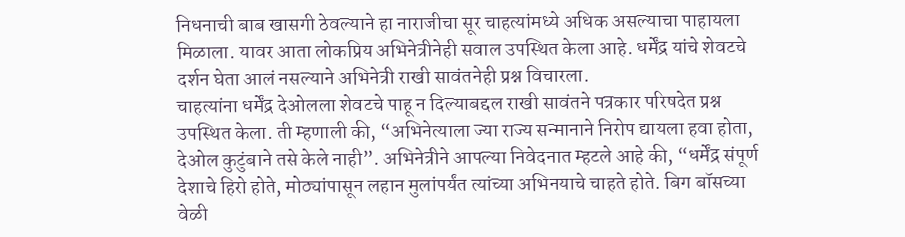निधनाची बाब खासगी ठेवल्याने हा नाराजीचा सूर चाहत्यांमध्ये अधिक असल्याचा पाहायला मिळाला. यावर आता लोकप्रिय अभिनेत्रीनेही सवाल उपस्थित केला आहे. धर्मेंद्र यांचे शेवटचे दर्शन घेता आलं नसल्याने अभिनेत्री राखी सावंतनेही प्रश्न विचारला.
चाहत्यांना धर्मेंद्र देओलला शेवटचे पाहू न दिल्याबद्दल राखी सावंतने पत्रकार परिषदेत प्रश्न उपस्थित केला. ती म्हणाली की, “अभिनेत्याला ज्या राज्य सन्मानाने निरोप द्यायला हवा होता, देओल कुटुंबाने तसे केले नाही”. अभिनेत्रीने आपल्या निवेदनात म्हटले आहे की, “धर्मेंद्र संपूर्ण देशाचे हिरो होते, मोठ्यांपासून लहान मुलांपर्यंत त्यांच्या अभिनयाचे चाहते होते. बिग बॉसच्या वेळी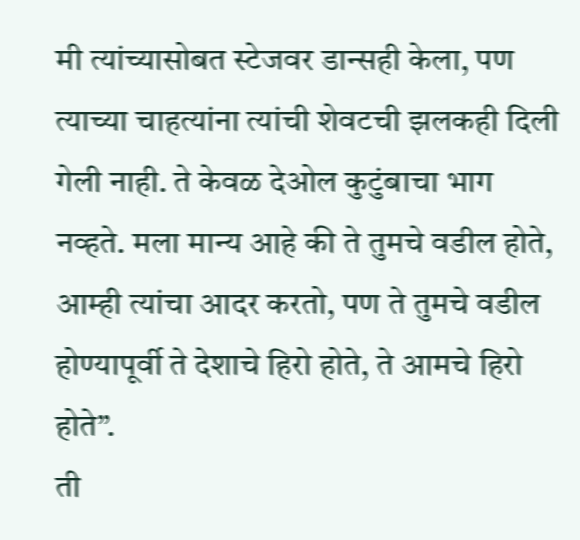मी त्यांच्यासोबत स्टेजवर डान्सही केला, पण त्याच्या चाहत्यांना त्यांची शेवटची झलकही दिली गेली नाही. ते केवळ देओल कुटुंबाचा भाग नव्हते. मला मान्य आहे की ते तुमचे वडील होते, आम्ही त्यांचा आदर करतो, पण ते तुमचे वडील होण्यापूर्वी ते देशाचे हिरो होते, ते आमचे हिरो होते”.
ती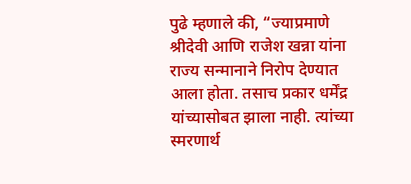पुढे म्हणाले की, “ज्याप्रमाणे श्रीदेवी आणि राजेश खन्ना यांना राज्य सन्मानाने निरोप देण्यात आला होता. तसाच प्रकार धर्मेंद्र यांच्यासोबत झाला नाही. त्यांच्या स्मरणार्थ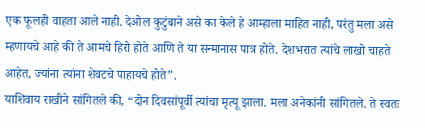एक फूलही वाहता आले नाही. देओल कुटुंबाने असे का केले हे आम्हाला माहित नाही, परंतु मला असे म्हणायचे आहे की ते आमचे हिरो होते आणि ते या सन्मानास पात्र होते. देशभरात त्यांचे लाखो चाहते आहेत, ज्यांना त्यांना शेवटचे पाहायचे होते”.
याशिवाय राखीने सांगितले की, “दोन दिवसांपूर्वी त्यांचा मृत्यू झाला. मला अनेकांनी सांगितले. ते स्वतः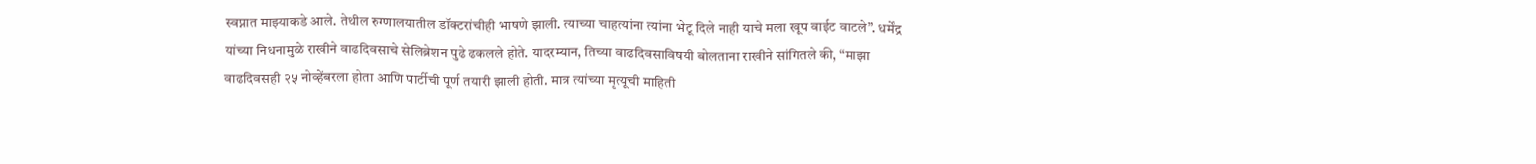स्वप्नात माझ्याकडे आले. तेथील रुग्णालयातील डॉक्टरांचीही भाषणे झाली. त्याच्या चाहत्यांना त्यांना भेटू दिले नाही याचे मला खूप वाईट वाटले”. धर्मेंद्र यांच्या निधनामुळे राखीने वाढदिवसाचे सेलिब्रेशन पुढे ढकलले होते. यादरम्यान, तिच्या वाढदिवसाविषयी बोलताना राखीने सांगितले की, “माझा वाढदिवसही २५ नोव्हेंबरला होता आणि पार्टीची पूर्ण तयारी झाली होती. मात्र त्यांच्या मृत्यूची माहिती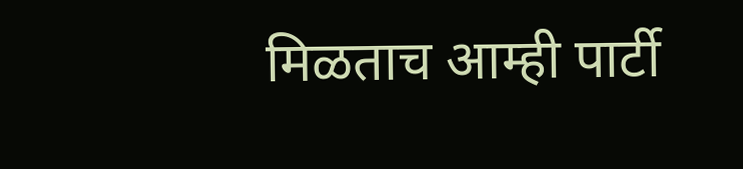मिळताच आम्ही पार्टी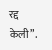रद्द केली”.